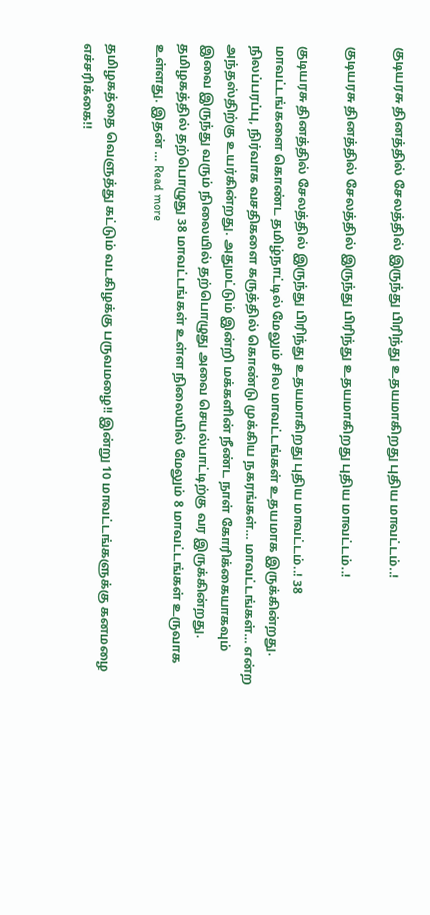குடியரசு தினத்தில் சேலத்தில் இருந்து பிரிந்து உதயமாகிறது புதிய மாவட்டம்..!

குடியரசு தினத்தில் சேலத்தில் இருந்து பிரிந்து உதயமாகிறது புதிய மாவட்டம்..!

குடியரசு தினத்தில் சேலத்தில் இருந்து பிரிந்து உதயமாகிறது புதிய மாவட்டம்..! 38 மாவட்டங்களை கொண்ட தமிழ்நாட்டில் மேலும் சில மாவட்டங்கள் உதயமாக இருக்கின்றது. நிலப்பரப்பு, நிர்வாக வசதிகளை கருத்தில் கொண்டு முக்கிய நகரங்கள்… மாவட்டங்கள்… என்ற அந்தஸ்திற்கு உயர்கின்றது. அதுமட்டும் இன்றி மக்களின் நீண்ட நாள் கோரிக்கையாகவும் இவை இருந்து வரும் நிலையில் தற்பொழுது அவை செயல்பாட்டிற்கு வர இருக்கின்றது. தமிழகத்தில் தற்பொழுது 38 மாவட்டங்கள் உள்ள நிலையில் மேலும் 8 மாவட்டங்கள் உருவாக உள்ளது. இதன் … Read more

தமிழகத்தை வெளுத்து கட்டும் வடகிழக்கு பருவமழை!! இன்று 10 மாவட்டங்களுக்கு கனமழை எச்சரிக்கை!!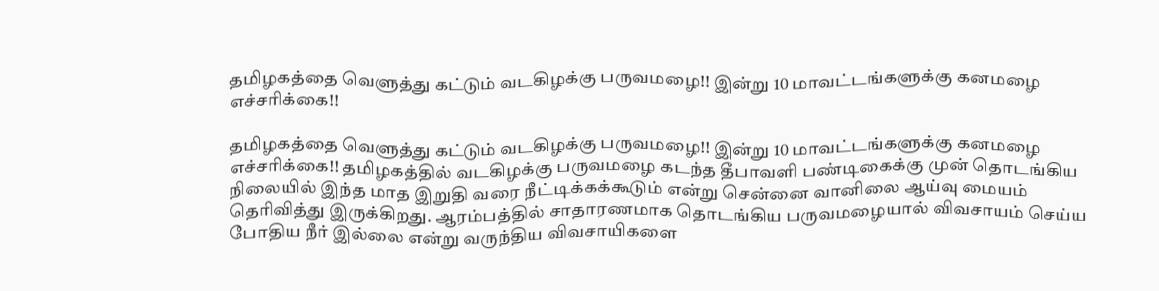தமிழகத்தை வெளுத்து கட்டும் வடகிழக்கு பருவமழை!! இன்று 10 மாவட்டங்களுக்கு கனமழை எச்சரிக்கை!!

தமிழகத்தை வெளுத்து கட்டும் வடகிழக்கு பருவமழை!! இன்று 10 மாவட்டங்களுக்கு கனமழை எச்சரிக்கை!! தமிழகத்தில் வடகிழக்கு பருவமழை கடந்த தீபாவளி பண்டிகைக்கு முன் தொடங்கிய நிலையில் இந்த மாத இறுதி வரை நீட்டிக்கக்கூடும் என்று சென்னை வானிலை ஆய்வு மையம் தெரிவித்து இருக்கிறது. ஆரம்பத்தில் சாதாரணமாக தொடங்கிய பருவமழையால் விவசாயம் செய்ய போதிய நீர் இல்லை என்று வருந்திய விவசாயிகளை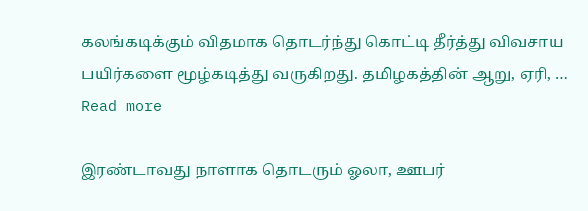கலங்கடிக்கும் விதமாக தொடர்ந்து கொட்டி தீர்த்து விவசாய பயிர்களை மூழ்கடித்து வருகிறது. தமிழகத்தின் ஆறு, ஏரி, … Read more

இரண்டாவது நாளாக தொடரும் ஓலா, ஊபர்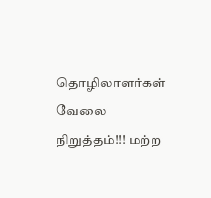தொழிலாளர்கள் வேலை நிறுத்தம்!!! மற்ற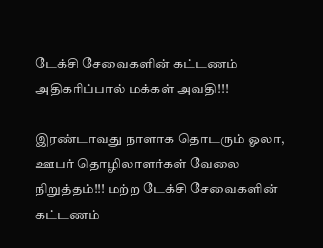டேக்சி சேவைகளின் கட்டணம் அதிகரிப்பால் மக்கள் அவதி!!!

இரண்டாவது நாளாக தொடரும் ஓலா, ஊபர் தொழிலாளர்கள் வேலை நிறுத்தம்!!! மற்ற டேக்சி சேவைகளின் கட்டணம்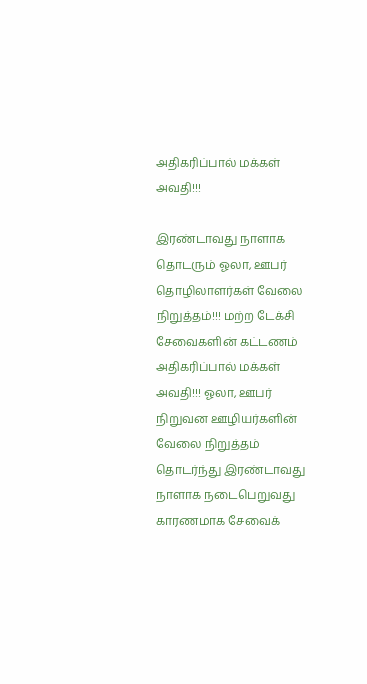அதிகரிப்பால் மக்கள் அவதி!!!

இரண்டாவது நாளாக தொடரும் ஓலா, ஊபர் தொழிலாளர்கள் வேலை நிறுத்தம்!!! மற்ற டேக்சி சேவைகளின் கட்டணம் அதிகரிப்பால் மக்கள் அவதி!!! ஓலா, ஊபர் நிறுவன ஊழியர்களின் வேலை நிறுத்தம் தொடர்ந்து இரண்டாவது நாளாக நடைபெறுவது காரணமாக சேவைக்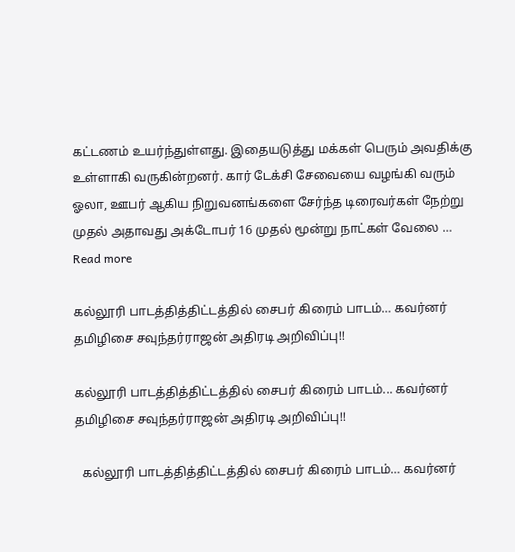கட்டணம் உயர்ந்துள்ளது. இதையடுத்து மக்கள் பெரும் அவதிக்கு உள்ளாகி வருகின்றனர். கார் டேக்சி சேவையை வழங்கி வரும் ஓலா, ஊபர் ஆகிய நிறுவனங்களை சேர்ந்த டிரைவர்கள் நேற்று முதல் அதாவது அக்டோபர் 16 முதல் மூன்று நாட்கள் வேலை … Read more

கல்லூரி பாடத்தித்திட்டத்தில் சைபர் கிரைம் பாடம்… கவர்னர் தமிழிசை சவுந்தர்ராஜன் அதிரடி அறிவிப்பு!!

கல்லூரி பாடத்தித்திட்டத்தில் சைபர் கிரைம் பாடம்... கவர்னர் தமிழிசை சவுந்தர்ராஜன் அதிரடி அறிவிப்பு!!

  கல்லூரி பாடத்தித்திட்டத்தில் சைபர் கிரைம் பாடம்… கவர்னர்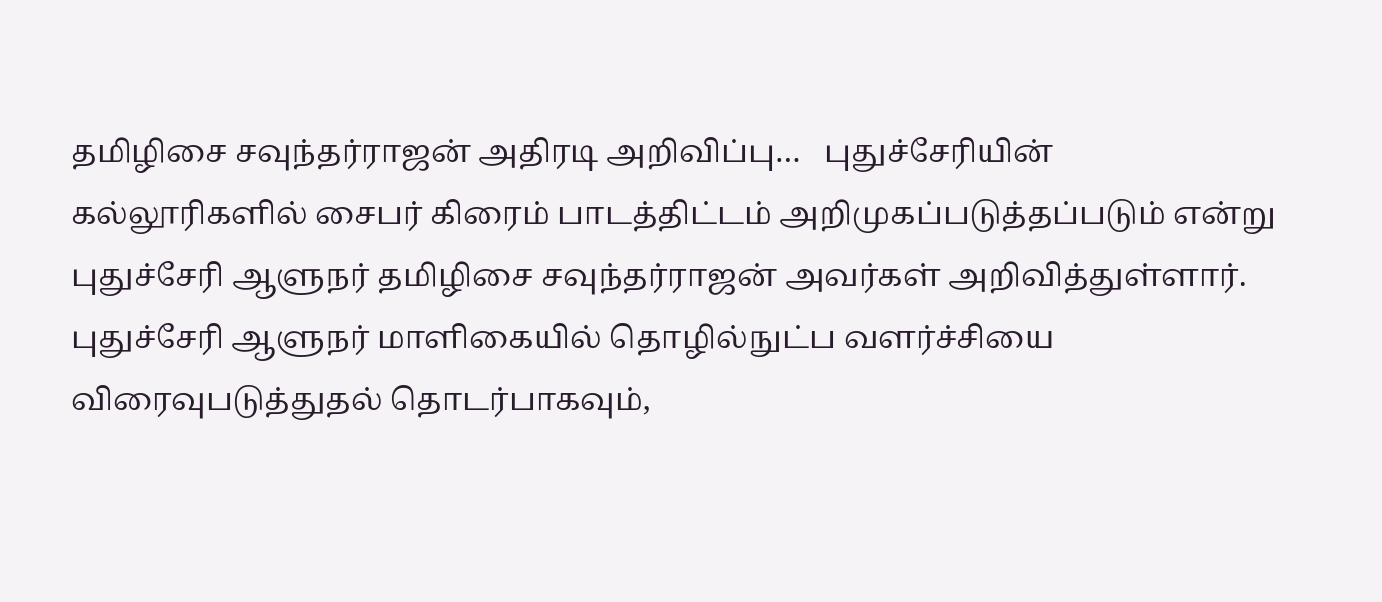தமிழிசை சவுந்தர்ராஜன் அதிரடி அறிவிப்பு…   புதுச்சேரியின் கல்லூரிகளில் சைபர் கிரைம் பாடத்திட்டம் அறிமுகப்படுத்தப்படும் என்று புதுச்சேரி ஆளுநர் தமிழிசை சவுந்தர்ராஜன் அவர்கள் அறிவித்துள்ளார்.   புதுச்சேரி ஆளுநர் மாளிகையில் தொழில்நுட்ப வளர்ச்சியை விரைவுபடுத்துதல் தொடர்பாகவும்,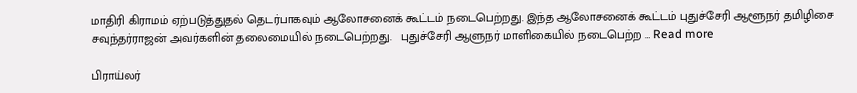மாதிரி கிராமம் ஏற்படுத்துதல் தெடர்பாகவும் ஆலோசனைக் கூட்டம் நடைபெற்றது. இந்த ஆலோசனைக் கூட்டம் புதுச்சேரி ஆளூநர் தமிழிசை சவுந்தர்ராஜன் அவர்களின் தலைமையில் நடைபெற்றது.   புதுச்சேரி ஆளுநர் மாளிகையில் நடைபெற்ற … Read more

பிராய்லர்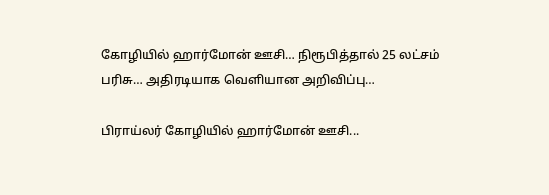கோழியில் ஹார்மோன் ஊசி… நிரூபித்தால் 25 லட்சம் பரிசு… அதிரடியாக வெளியான அறிவிப்பு…

பிராய்லர் கோழியில் ஹார்மோன் ஊசி...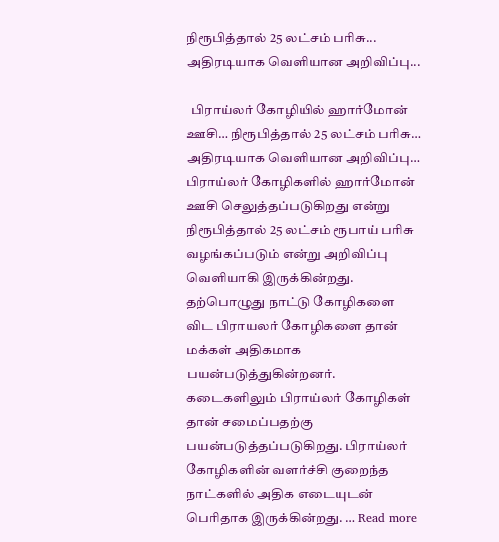நிரூபித்தால் 25 லட்சம் பரிசு... அதிரடியாக வெளியான அறிவிப்பு...

  பிராய்லர் கோழியில் ஹார்மோன் ஊசி… நிரூபித்தால் 25 லட்சம் பரிசு… அதிரடியாக வெளியான அறிவிப்பு…   பிராய்லர் கோழிகளில் ஹார்மோன் ஊசி செலுத்தப்படுகிறது என்று நிரூபித்தால் 25 லட்சம் ரூபாய் பரிசு வழங்கப்படும் என்று அறிவிப்பு வெளியாகி இருக்கின்றது.   தற்பொழுது நாட்டு கோழிகளை விட பிராயலர் கோழிகளை தான் மக்கள் அதிகமாக பயன்படுத்துகின்றனர். கடைகளிலும் பிராய்லர் கோழிகள் தான் சமைப்பதற்கு பயன்படுத்தப்படுகிறது. பிராய்லர் கோழிகளின் வளர்ச்சி குறைந்த நாட்களில் அதிக எடையுடன் பெரிதாக இருக்கின்றது. … Read more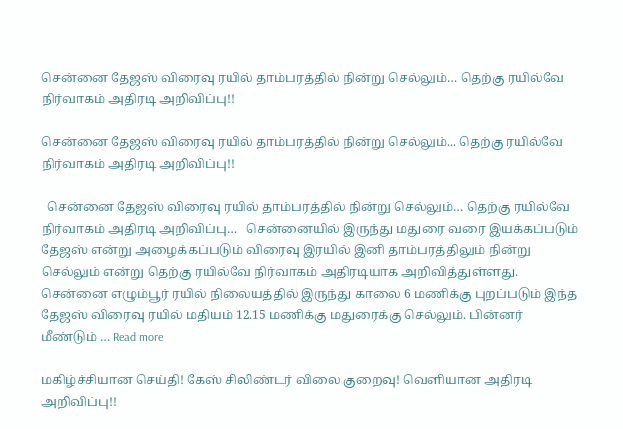சென்னை தேஜஸ் விரைவு ரயில் தாம்பரத்தில் நின்று செல்லும்… தெற்கு ரயில்வே நிர்வாகம் அதிரடி அறிவிப்பு!!

சென்னை தேஜஸ் விரைவு ரயில் தாம்பரத்தில் நின்று செல்லும்... தெற்கு ரயில்வே நிர்வாகம் அதிரடி அறிவிப்பு!!

  சென்னை தேஜஸ் விரைவு ரயில் தாம்பரத்தில் நின்று செல்லும்… தெற்கு ரயில்வே நிர்வாகம் அதிரடி அறிவிப்பு…   சென்னையில் இருந்து மதுரை வரை இயக்கப்படும் தேஜஸ் என்று அழைக்கப்படும் விரைவு இரயில் இனி தாம்பரத்திலும் நின்று செல்லும் என்று தெற்கு ரயில்வே நிர்வாகம் அதிரடியாக அறிவித்துள்ளது.   சென்னை எழும்பூர் ரயில் நிலையத்தில் இருந்து காலை 6 மணிக்கு புறப்படும் இந்த தேஜஸ் விரைவு ரயில் மதியம் 12.15 மணிக்கு மதுரைக்கு செல்லும். பின்னர் மீண்டும் … Read more

மகிழ்ச்சியான செய்தி! கேஸ் சிலிண்டர் விலை குறைவு! வெளியான அதிரடி அறிவிப்பு!!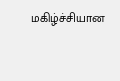மகிழ்ச்சியான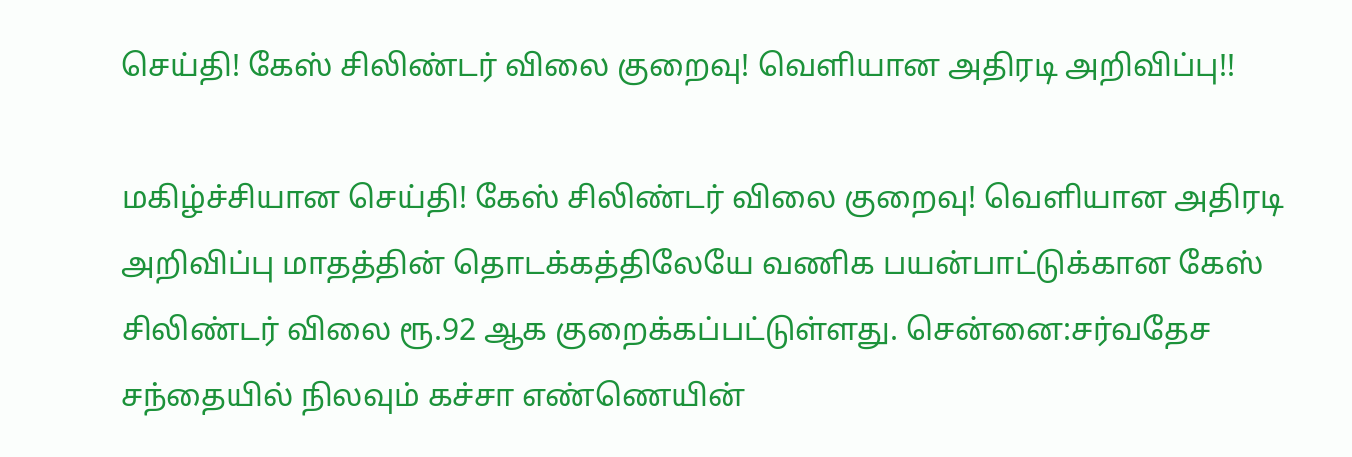செய்தி! கேஸ் சிலிண்டர் விலை குறைவு! வெளியான அதிரடி அறிவிப்பு!!

மகிழ்ச்சியான செய்தி! கேஸ் சிலிண்டர் விலை குறைவு! வெளியான அதிரடி அறிவிப்பு மாதத்தின் தொடக்கத்திலேயே வணிக பயன்பாட்டுக்கான கேஸ் சிலிண்டர் விலை ரூ.92 ஆக குறைக்கப்பட்டுள்ளது. சென்னை:சர்வதேச சந்தையில் நிலவும் கச்சா எண்ணெயின்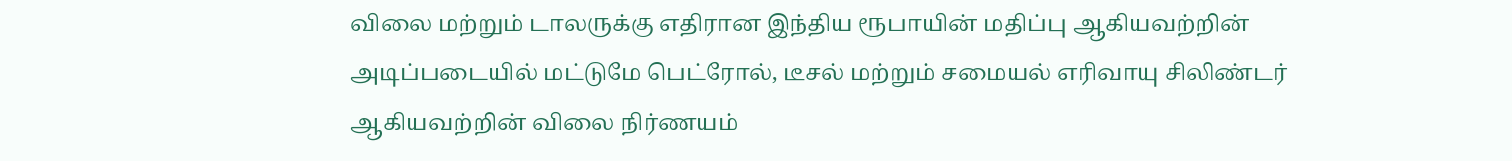விலை மற்றும் டாலருக்கு எதிரான இந்திய ரூபாயின் மதிப்பு ஆகியவற்றின் அடிப்படையில் மட்டுமே பெட்ரோல், டீசல் மற்றும் சமையல் எரிவாயு சிலிண்டர் ஆகியவற்றின் விலை நிர்ணயம்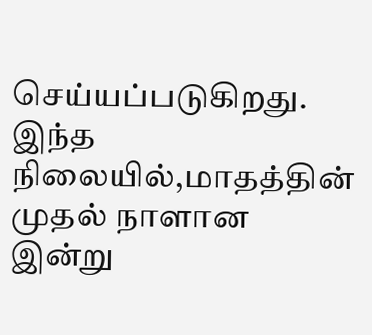செய்யப்படுகிறது. இந்த நிலையில்,மாதத்தின் முதல் நாளான இன்று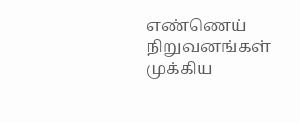எண்ணெய் நிறுவனங்கள் முக்கிய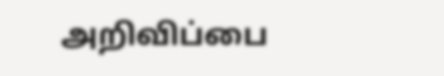அறிவிப்பை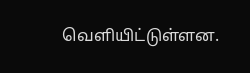வெளியிட்டுள்ளன.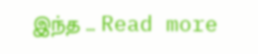இந்த … Read more